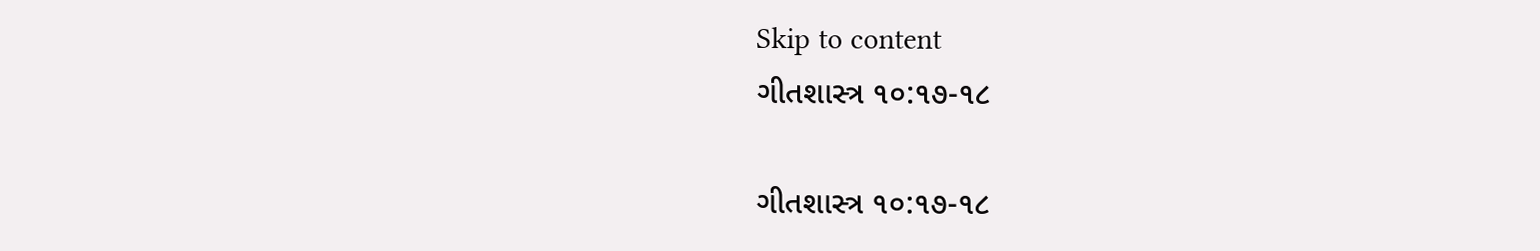Skip to content
ગીતશાસ્ત્ર ૧૦:૧૭-૧૮

ગીતશાસ્ત્ર ૧૦:૧૭-૧૮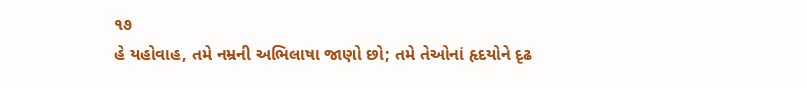૧૭
હે યહોવાહ, તમે નમ્રની અભિલાષા જાણો છો; તમે તેઓનાં હૃદયોને દૃઢ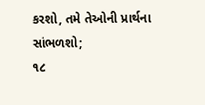કરશો, તમે તેઓની પ્રાર્થના સાંભળશો;
૧૮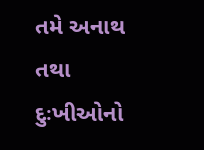તમે અનાથ તથા દુઃખીઓનો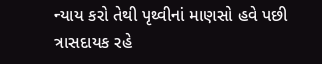ન્યાય કરો તેથી પૃથ્વીનાં માણસો હવે પછી ત્રાસદાયક રહે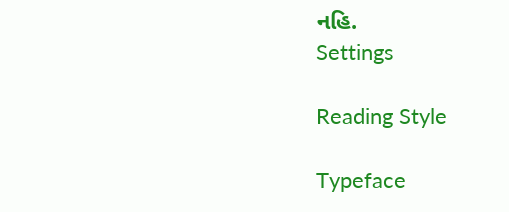નહિ.
Settings

Reading Style

Typeface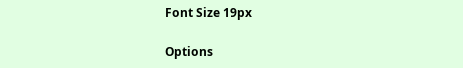Font Size 19px

Options